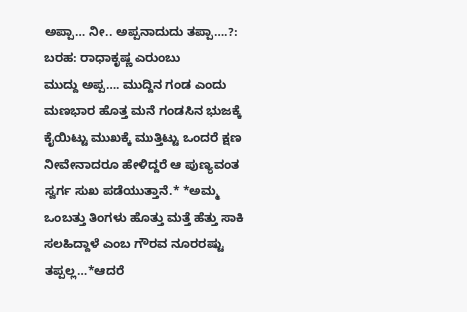ಅಪ್ಪಾ… ನೀ.. ಅಪ್ಪನಾದುದು ತಪ್ಪಾ….?: ಬರಹ: ರಾಧಾಕೃಷ್ಣ ಎರುಂಬು
ಮುದ್ದು ಅಪ್ಪ…. ಮುದ್ದಿನ ಗಂಡ ಎಂದು ಮಣಭಾರ ಹೊತ್ತ ಮನೆ ಗಂಡಸಿನ ಭುಜಕ್ಕೆ ಕೈಯಿಟ್ಟು ಮುಖಕ್ಕೆ ಮುತ್ತಿಟ್ಟು ಒಂದರೆ ಕ್ಷಣ ನೀವೇನಾದರೂ ಹೇಳಿದ್ದರೆ ಆ ಪುಣ್ಯವಂತ ಸ್ವರ್ಗ ಸುಖ ಪಡೆಯುತ್ತಾನೆ.* *ಅಮ್ಮ ಒಂಬತ್ತು ತಿಂಗಳು ಹೊತ್ತು ಮತ್ತೆ ಹೆತ್ತು ಸಾಕಿ ಸಲಹಿದ್ದಾಳೆ ಎಂಬ ಗೌರವ ನೂರರಷ್ಟು ತಪ್ಪಲ್ಲ…*ಆದರೆ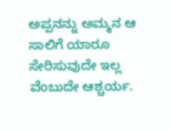ಅಪ್ಪನನ್ನು ಅಮ್ಮನ ಆ ಸಾಲಿಗೆ ಯಾರೂ ಸೇರಿಸುವುದೇ ಇಲ್ಲ ವೆಂಬುದೇ ಆಶ್ಚರ್ಯ.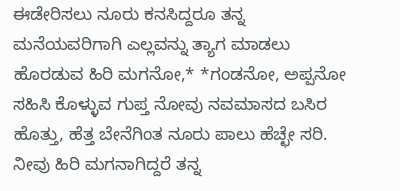ಈಡೇರಿಸಲು ನೂರು ಕನಸಿದ್ದರೂ ತನ್ನ ಮನೆಯವರಿಗಾಗಿ ಎಲ್ಲವನ್ನು ತ್ಯಾಗ ಮಾಡಲು ಹೊರಡುವ ಹಿರಿ ಮಗನೋ,* *ಗಂಡನೋ, ಅಪ್ಪನೋ ಸಹಿಸಿ ಕೊಳ್ಳುವ ಗುಪ್ತ ನೋವು ನವಮಾಸದ ಬಸಿರ ಹೊತ್ತು, ಹೆತ್ತ ಬೇನೆಗಿಂತ ನೂರು ಪಾಲು ಹೆಚ್ಛೇ ಸರಿ.
ನೀವು ಹಿರಿ ಮಗನಾಗಿದ್ದರೆ ತನ್ನ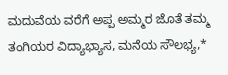ಮದುವೆಯ ವರೆಗೆ ಅಪ್ಪ ಅಮ್ಮರ ಜೊತೆ ತಮ್ಮ ತಂಗಿಯರ ವಿದ್ಯಾಭ್ಯಾಸ, ಮನೆಯ ಸೌಲಭ್ಯ,*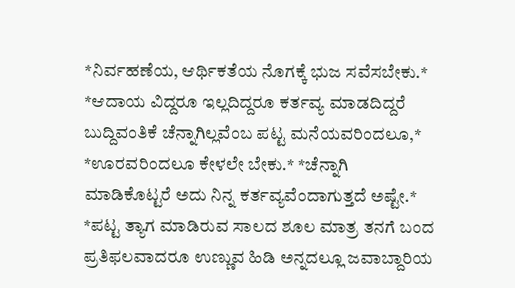*ನಿರ್ವಹಣೆಯ, ಆರ್ಥಿಕತೆಯ ನೊಗಕ್ಕೆ ಭುಜ ಸವೆಸಬೇಕು.* *ಆದಾಯ ವಿದ್ದರೂ ಇಲ್ಲದಿದ್ದರೂ ಕರ್ತವ್ಯ ಮಾಡದಿದ್ದರೆ ಬುದ್ದಿವಂತಿಕೆ ಚೆನ್ನಾಗಿಲ್ಲವೆಂಬ ಪಟ್ಟ ಮನೆಯವರಿಂದಲೂ,* *ಊರವರಿಂದಲೂ ಕೇಳಲೇ ಬೇಕು.* *ಚೆನ್ನಾಗಿ ಮಾಡಿಕೊಟ್ಟರೆ ಅದು ನಿನ್ನ ಕರ್ತವ್ಯವೆಂದಾಗುತ್ತದೆ ಅಷ್ಟೇ.* *ಪಟ್ಟ ತ್ಯಾಗ ಮಾಡಿರುವ ಸಾಲದ ಶೂಲ ಮಾತ್ರ ತನಗೆ ಬಂದ ಪ್ರತಿಫಲವಾದರೂ ಉಣ್ಣುವ ಹಿಡಿ ಅನ್ನದಲ್ಲೂ ಜವಾಬ್ದಾರಿಯ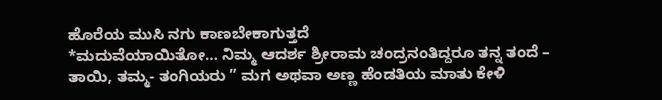ಹೊರೆಯ ಮುಸಿ ನಗು ಕಾಣಬೇಕಾಗುತ್ತದೆ
*ಮದುವೆಯಾಯಿತೋ… ನಿಮ್ಮ ಆದರ್ಶ ಶ್ರೀರಾಮ ಚಂದ್ರನಂತಿದ್ದರೂ ತನ್ನ ತಂದೆ – ತಾಯಿ, ತಮ್ಮ- ತಂಗಿಯರು ” ಮಗ ಅಥವಾ ಅಣ್ಣ ಹೆಂಡತಿಯ ಮಾತು ಕೇಳಿ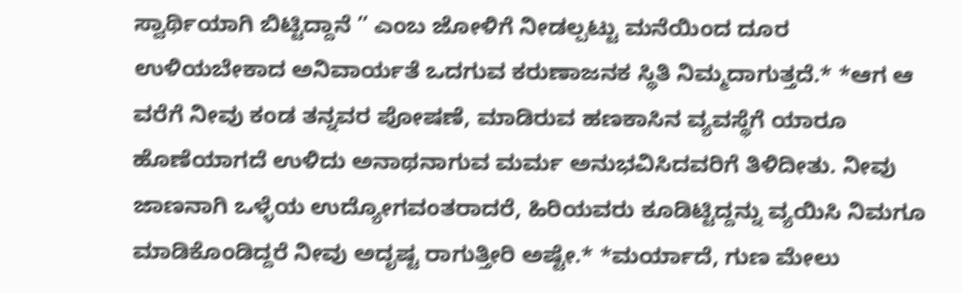ಸ್ವಾರ್ಥಿಯಾಗಿ ಬಿಟ್ಟಿದ್ದಾನೆ ” ಎಂಬ ಜೋಳಿಗೆ ನೀಡಲ್ಪಟ್ಟು ಮನೆಯಿಂದ ದೂರ ಉಳಿಯಬೇಕಾದ ಅನಿವಾರ್ಯತೆ ಒದಗುವ ಕರುಣಾಜನಕ ಸ್ಥಿತಿ ನಿಮ್ಮದಾಗುತ್ತದೆ.* *ಆಗ ಆ ವರೆಗೆ ನೀವು ಕಂಡ ತನ್ನವರ ಪೋಷಣೆ, ಮಾಡಿರುವ ಹಣಕಾಸಿನ ವ್ಯವಸ್ಥೆಗೆ ಯಾರೂ ಹೊಣೆಯಾಗದೆ ಉಳಿದು ಅನಾಥನಾಗುವ ಮರ್ಮ ಅನುಭವಿಸಿದವರಿಗೆ ತಿಳಿದೀತು. ನೀವು ಜಾಣನಾಗಿ ಒಳ್ಳೆಯ ಉದ್ಯೋಗವಂತರಾದರೆ, ಹಿರಿಯವರು ಕೂಡಿಟ್ಟಿದ್ದನ್ನು ವ್ಯಯಿಸಿ ನಿಮಗೂ ಮಾಡಿಕೊಂಡಿದ್ದರೆ ನೀವು ಅದೃಷ್ಟ ರಾಗುತ್ತೀರಿ ಅಷ್ಟೇ.* *ಮರ್ಯಾದೆ, ಗುಣ ಮೇಲು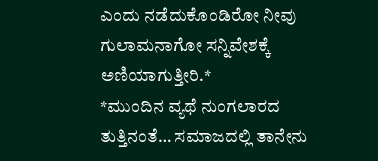ಎಂದು ನಡೆದುಕೊಂಡಿರೋ ನೀವು ಗುಲಾಮನಾಗೋ ಸನ್ನಿವೇಶಕ್ಕೆ ಅಣಿಯಾಗುತ್ತೀರಿ.*
*ಮುಂದಿನ ವ್ಯಥೆ ನುಂಗಲಾರದ ತುತ್ತಿನಂತೆ… ಸಮಾಜದಲ್ಲಿ ತಾನೇನು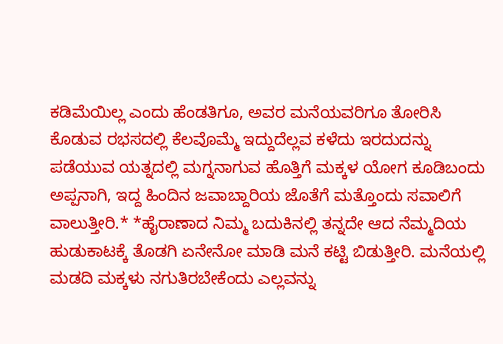ಕಡಿಮೆಯಿಲ್ಲ ಎಂದು ಹೆಂಡತಿಗೂ, ಅವರ ಮನೆಯವರಿಗೂ ತೋರಿಸಿ ಕೊಡುವ ರಭಸದಲ್ಲಿ ಕೆಲವೊಮ್ಮೆ ಇದ್ದುದೆಲ್ಲವ ಕಳೆದು ಇರದುದನ್ನು ಪಡೆಯುವ ಯತ್ನದಲ್ಲಿ ಮಗ್ನನಾಗುವ ಹೊತ್ತಿಗೆ ಮಕ್ಕಳ ಯೋಗ ಕೂಡಿಬಂದು ಅಪ್ಪನಾಗಿ, ಇದ್ದ ಹಿಂದಿನ ಜವಾಬ್ದಾರಿಯ ಜೊತೆಗೆ ಮತ್ತೊಂದು ಸವಾಲಿಗೆ ವಾಲುತ್ತೀರಿ.* *ಹೈರಾಣಾದ ನಿಮ್ಮ ಬದುಕಿನಲ್ಲಿ ತನ್ನದೇ ಆದ ನೆಮ್ಮದಿಯ ಹುಡುಕಾಟಕ್ಕೆ ತೊಡಗಿ ಏನೇನೋ ಮಾಡಿ ಮನೆ ಕಟ್ಟಿ ಬಿಡುತ್ತೀರಿ. ಮನೆಯಲ್ಲಿ ಮಡದಿ ಮಕ್ಕಳು ನಗುತಿರಬೇಕೆಂದು ಎಲ್ಲವನ್ನು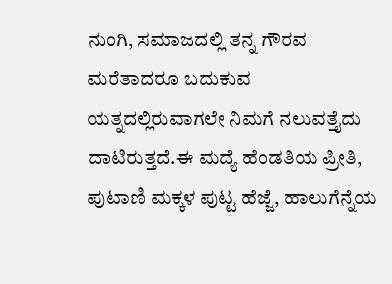ನುಂಗಿ, ಸಮಾಜದಲ್ಲಿ ತನ್ನ ಗೌರವ ಮರೆತಾದರೂ ಬದುಕುವ ಯತ್ನದಲ್ಲಿರುವಾಗಲೇ ನಿಮಗೆ ನಲುವತ್ತೈದು ದಾಟಿರುತ್ತದೆ.ಈ ಮದ್ಯೆ ಹೆಂಡತಿಯ ಪ್ರೀತಿ, ಪುಟಾಣಿ ಮಕ್ಕಳ ಪುಟ್ಟ ಹೆಜ್ಜೆ, ಹಾಲುಗೆನ್ನೆಯ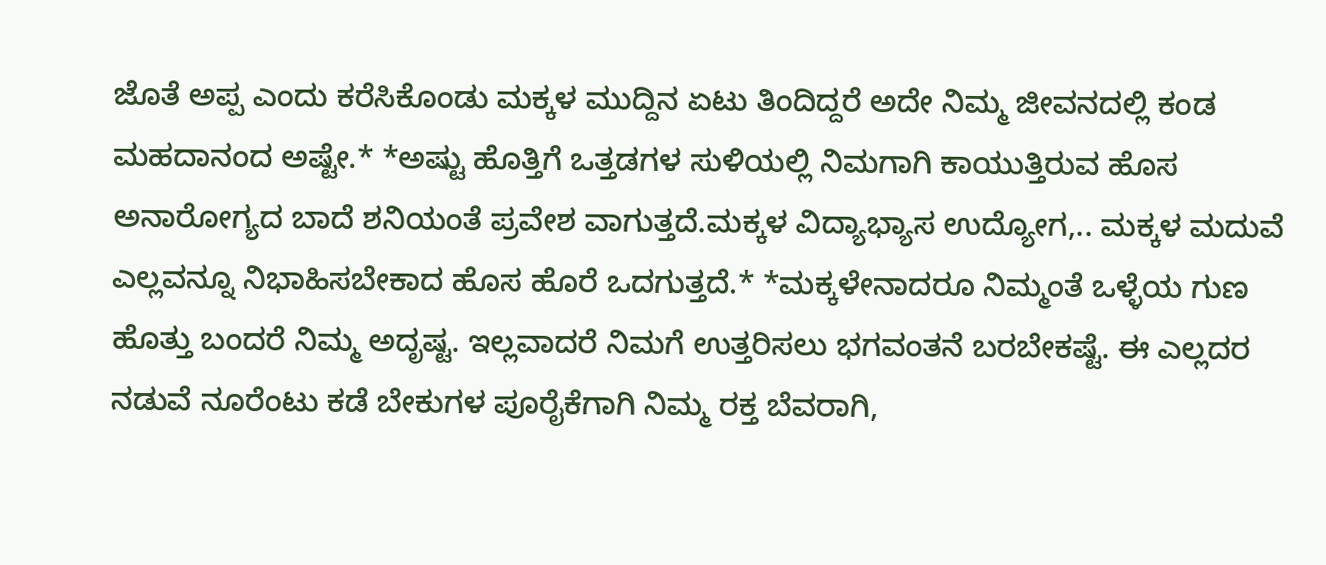ಜೊತೆ ಅಪ್ಪ ಎಂದು ಕರೆಸಿಕೊಂಡು ಮಕ್ಕಳ ಮುದ್ದಿನ ಏಟು ತಿಂದಿದ್ದರೆ ಅದೇ ನಿಮ್ಮ ಜೀವನದಲ್ಲಿ ಕಂಡ ಮಹದಾನಂದ ಅಷ್ಟೇ.* *ಅಷ್ಟು ಹೊತ್ತಿಗೆ ಒತ್ತಡಗಳ ಸುಳಿಯಲ್ಲಿ ನಿಮಗಾಗಿ ಕಾಯುತ್ತಿರುವ ಹೊಸ ಅನಾರೋಗ್ಯದ ಬಾದೆ ಶನಿಯಂತೆ ಪ್ರವೇಶ ವಾಗುತ್ತದೆ.ಮಕ್ಕಳ ವಿದ್ಯಾಭ್ಯಾಸ ಉದ್ಯೋಗ,.. ಮಕ್ಕಳ ಮದುವೆ ಎಲ್ಲವನ್ನೂ ನಿಭಾಹಿಸಬೇಕಾದ ಹೊಸ ಹೊರೆ ಒದಗುತ್ತದೆ.* *ಮಕ್ಕಳೇನಾದರೂ ನಿಮ್ಮಂತೆ ಒಳ್ಳೆಯ ಗುಣ ಹೊತ್ತು ಬಂದರೆ ನಿಮ್ಮ ಅದೃಷ್ಟ. ಇಲ್ಲವಾದರೆ ನಿಮಗೆ ಉತ್ತರಿಸಲು ಭಗವಂತನೆ ಬರಬೇಕಷ್ಟೆ. ಈ ಎಲ್ಲದರ ನಡುವೆ ನೂರೆಂಟು ಕಡೆ ಬೇಕುಗಳ ಪೂರೈಕೆಗಾಗಿ ನಿಮ್ಮ ರಕ್ತ ಬೆವರಾಗಿ,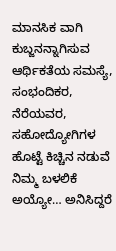ಮಾನಸಿಕ ವಾಗಿ ಕುಬ್ಜನನ್ನಾಗಿಸುವ ಆರ್ಥಿಕತೆಯ ಸಮಸ್ಯೆ, ಸಂಭಂದಿಕರ, ನೆರೆಯವರ, ಸಹೋದ್ಯೋಗಿಗಳ ಹೊಟ್ಟೆ ಕಿಚ್ಚಿನ ನಡುವೆ ನಿಮ್ಮ ಬಳಲಿಕೆ ಅಯ್ಯೋ… ಅನಿಸಿದ್ದರೆ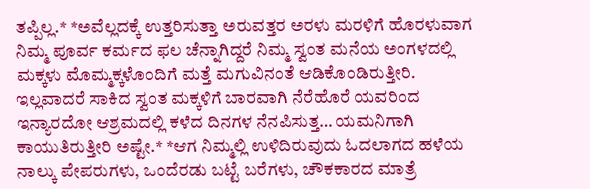ತಪ್ಪಿಲ್ಲ.* *ಅವೆಲ್ಲದಕ್ಕೆ ಉತ್ತರಿಸುತ್ತಾ ಅರುವತ್ತರ ಅರಳು ಮರಳಿಗೆ ಹೊರಳುವಾಗ ನಿಮ್ಮ ಪೂರ್ವ ಕರ್ಮದ ಫಲ ಚೆನ್ನಾಗಿದ್ದರೆ ನಿಮ್ಮ ಸ್ವಂತ ಮನೆಯ ಅಂಗಳದಲ್ಲಿ ಮಕ್ಕಳು ಮೊಮ್ಮಕ್ಕಳೊಂದಿಗೆ ಮತ್ತೆ ಮಗುವಿನಂತೆ ಆಡಿಕೊಂಡಿರುತ್ತೀರಿ. ಇಲ್ಲವಾದರೆ ಸಾಕಿದ ಸ್ವಂತ ಮಕ್ಕಳಿಗೆ ಬಾರವಾಗಿ ನೆರೆಹೊರೆ ಯವರಿಂದ ಇನ್ಯಾರದೋ ಆಶ್ರಮದಲ್ಲಿ ಕಳೆದ ದಿನಗಳ ನೆನಪಿಸುತ್ತ… ಯಮನಿಗಾಗಿ ಕಾಯುತಿರುತ್ತೀರಿ ಅಷ್ಟೇ.* *ಆಗ ನಿಮ್ಮಲ್ಲಿ ಉಳಿದಿರುವುದು ಓದಲಾಗದ ಹಳೆಯ ನಾಲ್ಕು ಪೇಪರುಗಳು, ಒಂದೆರಡು ಬಟ್ಟೆ ಬರೆಗಳು, ಚೌಕಕಾರದ ಮಾತ್ರೆ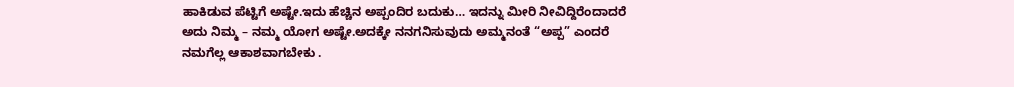ಹಾಕಿಡುವ ಪೆಟ್ಟಿಗೆ ಅಷ್ಟೇ.ಇದು ಹೆಚ್ಚಿನ ಅಪ್ಪಂದಿರ ಬದುಕು… ಇದನ್ನು ಮೀರಿ ನೀವಿದ್ದಿರೆಂದಾದರೆ ಅದು ನಿಮ್ಮ – ನಮ್ಮ ಯೋಗ ಅಷ್ಟೇ.ಅದಕ್ಕೇ ನನಗನಿಸುವುದು ಅಮ್ಮನಂತೆ “ಅಪ್ಪ” ಎಂದರೆ ನಮಗೆಲ್ಲ ಆಕಾಶವಾಗಬೇಕು .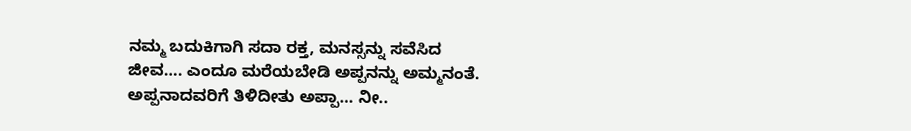ನಮ್ಮ ಬದುಕಿಗಾಗಿ ಸದಾ ರಕ್ತ, ಮನಸ್ಸನ್ನು ಸವೆಸಿದ ಜೀವ…. ಎಂದೂ ಮರೆಯಬೇಡಿ ಅಪ್ಪನನ್ನು ಅಮ್ಮನಂತೆ. ಅಪ್ಪನಾದವರಿಗೆ ತಿಳಿದೀತು ಅಪ್ಪಾ… ನೀ..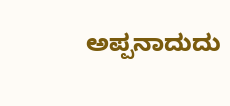ಅಪ್ಪನಾದುದು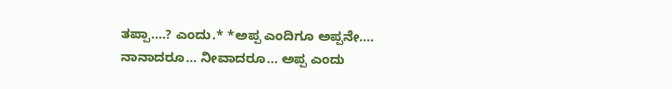ತಪ್ಪಾ….? ಎಂದು.* *ಅಪ್ಪ ಎಂದಿಗೂ ಅಪ್ಪನೇ…. ನಾನಾದರೂ… ನೀವಾದರೂ… ಅಪ್ಪ ಎಂದು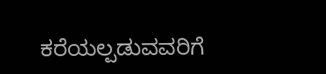ಕರೆಯಲ್ಪಡುವವರಿಗೆ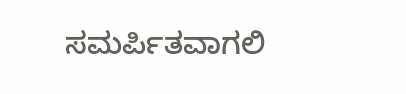ಸಮರ್ಪಿತವಾಗಲಿ